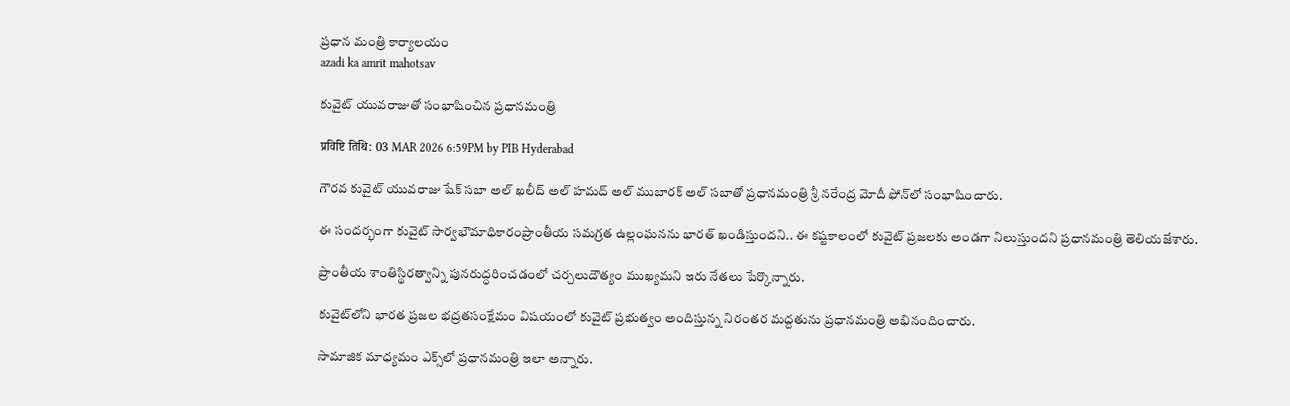ప్రధాన మంత్రి కార్యాలయం
azadi ka amrit mahotsav

కువైట్ యువరాజుతో సంభాషించిన ప్రధానమంత్రి

प्रविष्टि तिथि: 03 MAR 2026 6:59PM by PIB Hyderabad

గౌరవ కువైట్ యువరాజు షేక్ సబా అల్ ఖలీద్ అల్ హమద్ అల్ ముబారక్ అల్ సబాతో ప్రధానమంత్రి శ్రీ నరేంద్ర మోదీ ఫోన్‌లో సంభాషించారు.

ఈ సందర్భంగా కువైట్ సార్వభౌమాధికారంప్రాంతీయ సమగ్రత ఉల్లంఘనను భారత్‌ ఖండిస్తుందని.. ఈ కష్టకాలంలో కువైట్ ప్రజలకు అండగా నిలుస్తుందని ప్రధానమంత్రి తెలియజేశారు.

ప్రాంతీయ శాంతిస్థిరత్వాన్ని పునరుద్ధరించడంలో చర్చలుదౌత్యం ముఖ్యమని ఇరు నేతలు పేర్కొన్నారు.

కువైట్‌లోని భారత ప్రజల భద్రతసంక్షేమం విషయంలో కువైట్ ప్రభుత్వం అందిస్తున్న నిరంతర మద్దతును ప్రధానమంత్రి అభినందించారు.

సామాజిక మాధ్యమం ఎక్స్‌లో ప్రధానమంత్రి ఇలా అన్నారు.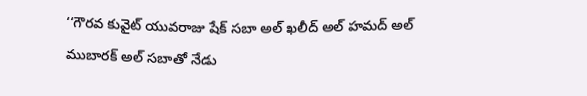‘‘గౌరవ కువైట్ యువరాజు షేక్ సబా అల్ ఖలీద్ అల్ హమద్ అల్ ముబారక్ అల్ సబాతో నేడు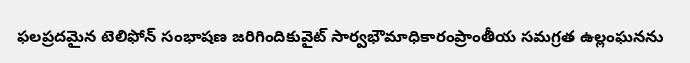ఫలప్రదమైన టెలిఫోన్ సంభాషణ జరిగిందికువైట్ సార్వభౌమాధికారంప్రాంతీయ సమగ్రత ఉల్లంఘనను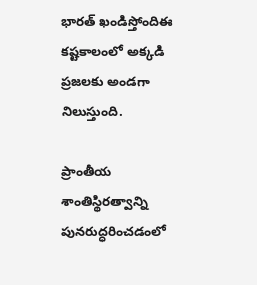భారత్ ఖండిస్తోందిఈ కష్టకాలంలో అక్కడి ప్రజలకు అండగా నిలుస్తుంది.

ప్రాంతీయ శాంతిస్థిరత్వాన్ని పునరుద్ధరించడంలో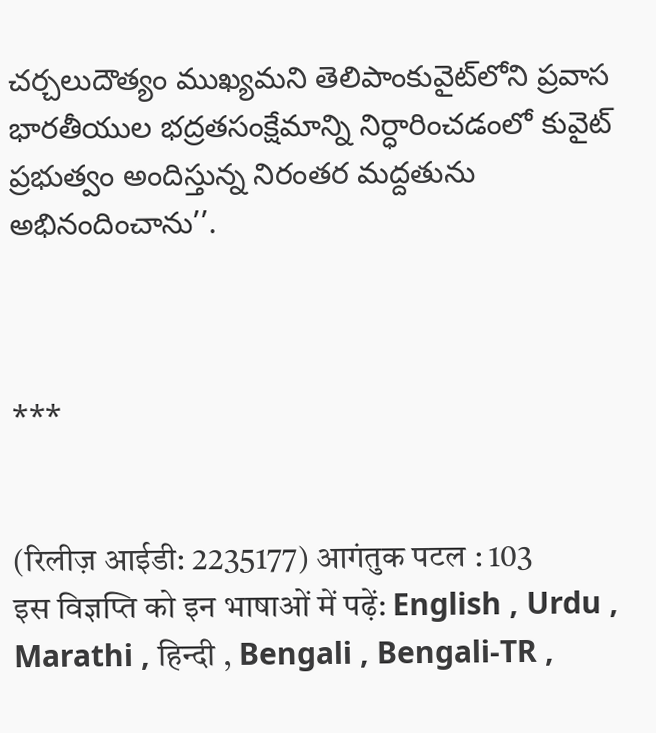చర్చలుదౌత్యం ముఖ్యమని తెలిపాంకువైట్‌లోని ప్రవాస భారతీయుల భద్రతసంక్షేమాన్ని నిర్ధారించడంలో కువైట్ ప్రభుత్వం అందిస్తున్న నిరంతర మద్దతును అభినందించాను’’.



***


(रिलीज़ आईडी: 2235177) आगंतुक पटल : 103
इस विज्ञप्ति को इन भाषाओं में पढ़ें: English , Urdu , Marathi , हिन्दी , Bengali , Bengali-TR ,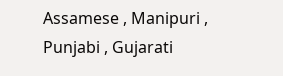Assamese , Manipuri , Punjabi , Gujarati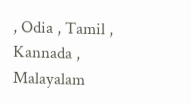, Odia , Tamil , Kannada , Malayalam